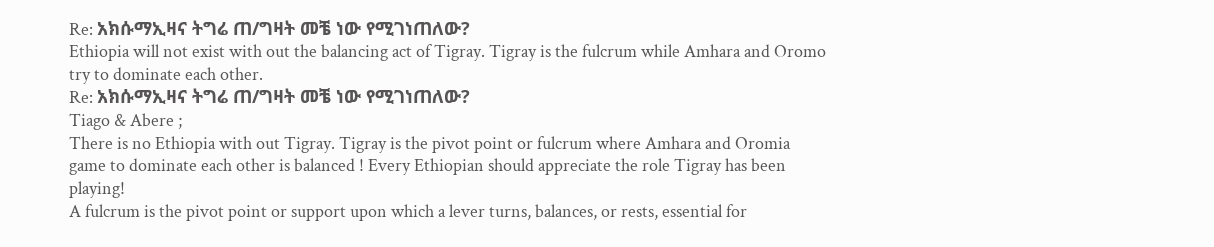Re: አክሱማኢዛና ትግሬ ጠ/ግዛት መቼ ነው የሚገነጠለው?
Ethiopia will not exist with out the balancing act of Tigray. Tigray is the fulcrum while Amhara and Oromo try to dominate each other.
Re: አክሱማኢዛና ትግሬ ጠ/ግዛት መቼ ነው የሚገነጠለው?
Tiago & Abere ;
There is no Ethiopia with out Tigray. Tigray is the pivot point or fulcrum where Amhara and Oromia game to dominate each other is balanced ! Every Ethiopian should appreciate the role Tigray has been playing!
A fulcrum is the pivot point or support upon which a lever turns, balances, or rests, essential for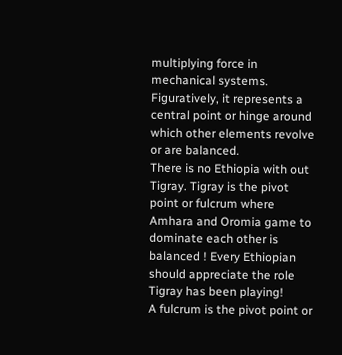multiplying force in mechanical systems. Figuratively, it represents a central point or hinge around which other elements revolve or are balanced.
There is no Ethiopia with out Tigray. Tigray is the pivot point or fulcrum where Amhara and Oromia game to dominate each other is balanced ! Every Ethiopian should appreciate the role Tigray has been playing!
A fulcrum is the pivot point or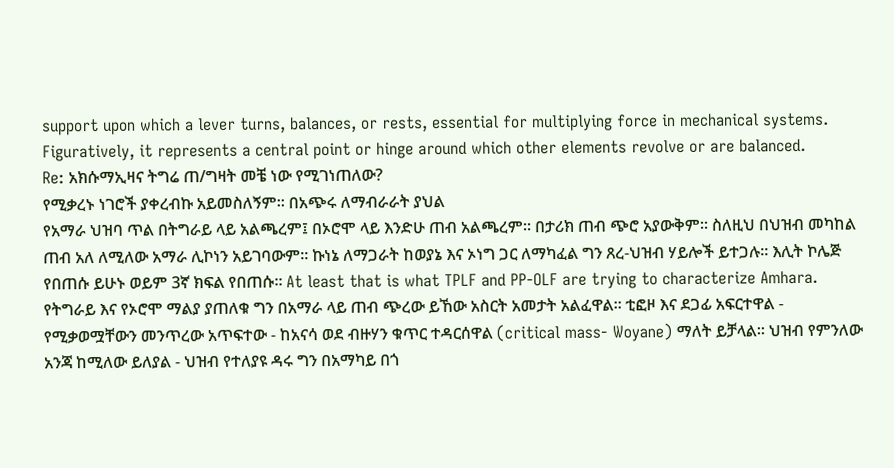support upon which a lever turns, balances, or rests, essential for multiplying force in mechanical systems. Figuratively, it represents a central point or hinge around which other elements revolve or are balanced.
Re: አክሱማኢዛና ትግሬ ጠ/ግዛት መቼ ነው የሚገነጠለው?
የሚቃረኑ ነገሮች ያቀረብኩ አይመስለኝም። በአጭሩ ለማብራራት ያህል
የአማራ ህዝባ ጥል በትግራይ ላይ አልጫረም፤ በኦሮሞ ላይ እንድሁ ጠብ አልጫረም። በታሪክ ጠብ ጭሮ አያውቅም። ስለዚህ በህዝብ መካከል ጠብ አለ ለሚለው አማራ ሊኮነን አይገባውም። ኩነኔ ለማጋራት ከወያኔ እና ኦነግ ጋር ለማካፈል ግን ጸረ-ህዝብ ሃይሎች ይተጋሉ። እሊት ኮሌጅ የበጠሱ ይሁኑ ወይም 3ኛ ክፍል የበጠሱ። At least that is what TPLF and PP-OLF are trying to characterize Amhara.
የትግራይ እና የኦሮሞ ማልያ ያጠለቁ ግን በአማራ ላይ ጠብ ጭረው ይኸው አስርት አመታት አልፈዋል። ቲፎዞ እና ደጋፊ አፍርተዋል - የሚቃወሟቸውን መንጥረው አጥፍተው - ከአናሳ ወደ ብዙሃን ቁጥር ተዳርሰዋል (critical mass- Woyane) ማለት ይቻላል። ህዝብ የምንለው አንጃ ከሚለው ይለያል - ህዝብ የተለያዩ ዳሩ ግን በአማካይ በጎ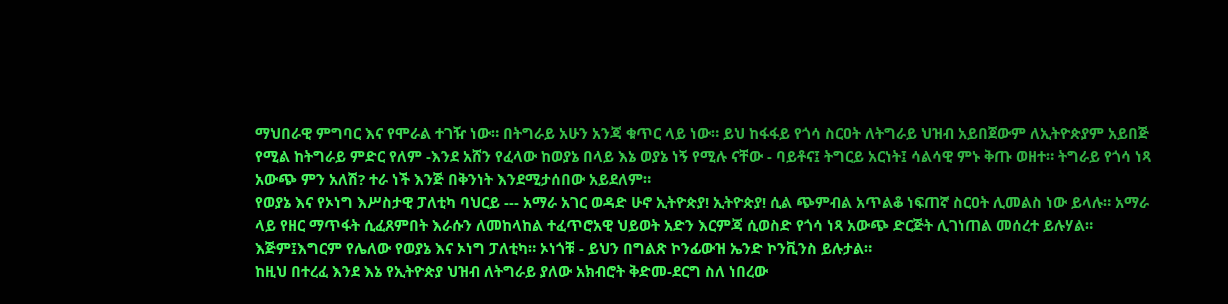ማህበራዊ ምግባር እና የሞራል ተገዥ ነው። በትግራይ አሁን አንጃ ቁጥር ላይ ነው። ይህ ከፋፋይ የጎሳ ስርዐት ለትግራይ ህዝብ አይበጀውም ለኢትዮጵያም አይበጅ የሚል ከትግራይ ምድር የለም -እንደ አሸን የፈላው ከወያኔ በላይ እኔ ወያኔ ነኝ የሚሉ ናቸው - ባይቶና፤ ትግርይ አርነት፤ ሳልሳዊ ምኑ ቅጡ ወዘተ። ትግራይ የጎሳ ነጻ አውጭ ምን አለሽ? ተራ ነች እንጅ በቅንነት እንደሚታሰበው አይደለም።
የወያኔ እና የኦነግ እሥስታዊ ፓለቲካ ባህርይ --- አማራ አገር ወዳድ ሁኖ ኢትዮጵያ! ኢትዮጵያ! ሲል ጭምብል አጥልቆ ነፍጠኛ ስርዐት ሊመልስ ነው ይላሉ። አማራ ላይ የዘር ማጥፋት ሲፈጸምበት እራሱን ለመከላከል ተፈጥሮአዊ ህይወት አድን እርምጃ ሲወስድ የጎሳ ነጻ አውጭ ድርጅት ሊገነጠል መሰረተ ይሉሃል። እጅም፤እግርም የሌለው የወያኔ እና ኦነግ ፓለቲካ። ኦነጎቹ - ይህን በግልጽ ኮንፊውዝ ኤንድ ኮንቪንስ ይሉታል።
ከዚህ በተረፈ እንደ እኔ የኢትዮጵያ ህዝብ ለትግራይ ያለው አክብሮት ቅድመ-ደርግ ስለ ነበረው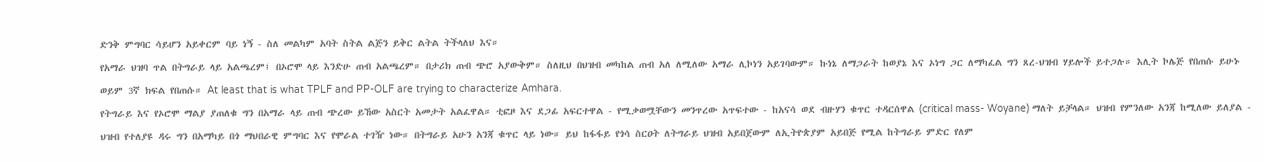ድንቅ ምግባር ሳይሆን አይቀርም ባይ ነኝ - ስለ መልካም አባት ስትል ልጅን ይቅር ልትል ትችላለህ እና።
የአማራ ህዝባ ጥል በትግራይ ላይ አልጫረም፤ በኦሮሞ ላይ እንድሁ ጠብ አልጫረም። በታሪክ ጠብ ጭሮ አያውቅም። ስለዚህ በህዝብ መካከል ጠብ አለ ለሚለው አማራ ሊኮነን አይገባውም። ኩነኔ ለማጋራት ከወያኔ እና ኦነግ ጋር ለማካፈል ግን ጸረ-ህዝብ ሃይሎች ይተጋሉ። እሊት ኮሌጅ የበጠሱ ይሁኑ ወይም 3ኛ ክፍል የበጠሱ። At least that is what TPLF and PP-OLF are trying to characterize Amhara.
የትግራይ እና የኦሮሞ ማልያ ያጠለቁ ግን በአማራ ላይ ጠብ ጭረው ይኸው አስርት አመታት አልፈዋል። ቲፎዞ እና ደጋፊ አፍርተዋል - የሚቃወሟቸውን መንጥረው አጥፍተው - ከአናሳ ወደ ብዙሃን ቁጥር ተዳርሰዋል (critical mass- Woyane) ማለት ይቻላል። ህዝብ የምንለው አንጃ ከሚለው ይለያል - ህዝብ የተለያዩ ዳሩ ግን በአማካይ በጎ ማህበራዊ ምግባር እና የሞራል ተገዥ ነው። በትግራይ አሁን አንጃ ቁጥር ላይ ነው። ይህ ከፋፋይ የጎሳ ስርዐት ለትግራይ ህዝብ አይበጀውም ለኢትዮጵያም አይበጅ የሚል ከትግራይ ምድር የለም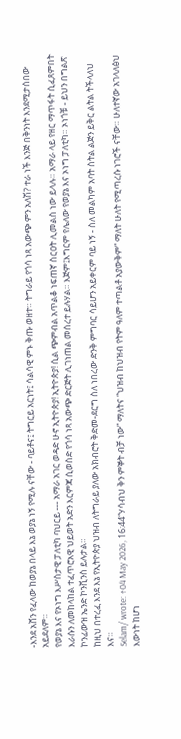-እንደ አሸን የፈላው ከወያኔ በላይ እኔ ወያኔ ነኝ የሚሉ ናቸው - ባይቶና፤ ትግርይ አርነት፤ ሳልሳዊ ምኑ ቅጡ ወዘተ። ትግራይ የጎሳ ነጻ አውጭ ምን አለሽ? ተራ ነች እንጅ በቅንነት እንደሚታሰበው አይደለም።
የወያኔ እና የኦነግ እሥስታዊ ፓለቲካ ባህርይ --- አማራ አገር ወዳድ ሁኖ ኢትዮጵያ! ኢትዮጵያ! ሲል ጭምብል አጥልቆ ነፍጠኛ ስርዐት ሊመልስ ነው ይላሉ። አማራ ላይ የዘር ማጥፋት ሲፈጸምበት እራሱን ለመከላከል ተፈጥሮአዊ ህይወት አድን እርምጃ ሲወስድ የጎሳ ነጻ አውጭ ድርጅት ሊገነጠል መሰረተ ይሉሃል። እጅም፤እግርም የሌለው የወያኔ እና ኦነግ ፓለቲካ። ኦነጎቹ - ይህን በግልጽ ኮንፊውዝ ኤንድ ኮንቪንስ ይሉታል።
ከዚህ በተረፈ እንደ እኔ የኢትዮጵያ ህዝብ ለትግራይ ያለው አክብሮት ቅድመ-ደርግ ስለ ነበረው ድንቅ ምግባር ሳይሆን አይቀርም ባይ ነኝ - ስለ መልካም አባት ስትል ልጅን ይቅር ልትል ትችላለህ እና።
Selam/ wrote: ↑04 May 2026, 16:44“ሃሳብህ ቅን ምኞት ብቻ ነው” ማለትና “ህዝብ ከህዝብ የትም ዓለም ተጣልቶ አያውቅም” ማለት ሁለት የሚጣረሱ ነገሮች ናቸው። ሁለተኛው አገላለፅህ እውነት ከሆነ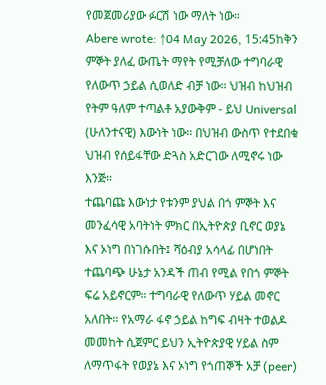የመጀመሪያው ፉርሽ ነው ማለት ነው።
Abere wrote: ↑04 May 2026, 15:45ከቅን ምኞት ያለፈ ውጤት ማየት የሚቻለው ተግባራዊ የለውጥ ኃይል ሲወለድ ብቻ ነው። ህዝብ ከህዝብ የትም ዓለም ተጣልቶ አያውቅም - ይህ Universal (ሁለንተናዊ) እውነት ነው። በህዝብ ውስጥ የተደበቁ ህዝብ የሰይፋቸው ድጓስ አድርገው ለሚኖሩ ነው እንጅ።
ተጨባጩ እውነታ የቱንም ያህል በጎ ምኞት እና መንፈሳዊ አባትነት ምክር በኢትዮጵያ ቢኖር ወያኔ እና ኦነግ በነገሱበት፤ ሻዕብያ አሳላፊ በሆነበት ተጨባጭ ሁኔታ አንዳች ጠብ የሚል የበጎ ምኞት ፍሬ አይኖርም። ተግባራዊ የለውጥ ሃይል መኖር አለበት። የአማራ ፋኖ ኃይል ከግፍ ብዛት ተወልዶ መመከት ሲጀምር ይህን ኢትዮጵያዊ ሃይል ስም ለማጥፋት የወያኔ እና ኦነግ የጎጠኞች አቻ (peer)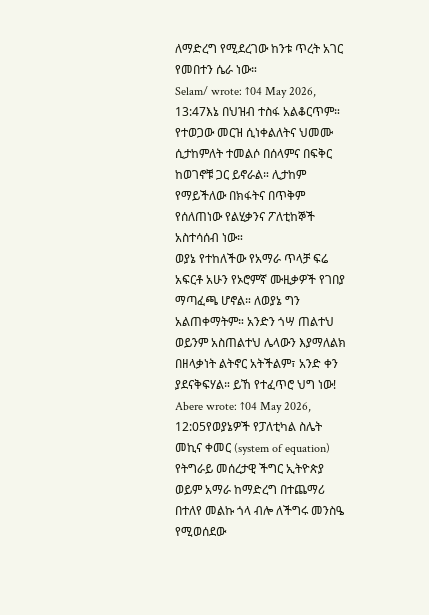ለማድረግ የሚደረገው ከንቱ ጥረት አገር የመበተን ሴራ ነው።
Selam/ wrote: ↑04 May 2026, 13:47እኔ በህዝብ ተስፋ አልቆርጥም። የተወጋው መርዝ ሲነቀልለትና ህመሙ ሲታከምለት ተመልሶ በሰላምና በፍቅር ከወገኖቹ ጋር ይኖራል። ሊታከም የማይችለው በክፋትና በጥቅም የሰለጠነው የልሂቃንና ፖለቲከኞች አስተሳሰብ ነው።
ወያኔ የተከለችው የአማራ ጥላቻ ፍሬ አፍርቶ አሁን የኦሮምኛ ሙዚቃዎች የገበያ ማጣፈጫ ሆኖል። ለወያኔ ግን አልጠቀማትም። አንድን ጎሣ ጠልተህ ወይንም አስጠልተህ ሌላውን እያማለልክ በዘላቃነት ልትኖር አትችልም፣ አንድ ቀን ያደናቅፍሃል። ይኸ የተፈጥሮ ህግ ነው!
Abere wrote: ↑04 May 2026, 12:05የወያኔዎች የፓለቲካል ስሌት መኪና ቀመር (system of equation) የትግራይ መሰረታዊ ችግር ኢትዮጵያ ወይም አማራ ከማድረግ በተጨማሪ በተለየ መልኩ ጎላ ብሎ ለችግሩ መንስዔ የሚወሰደው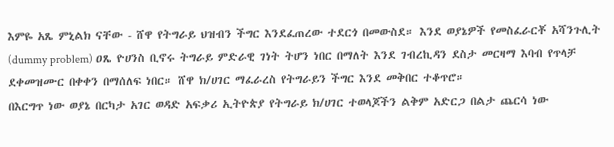እምዬ አጼ ምኒልክ ናቸው - ሸዋ የትግራይ ህዝብን ችግር እንደፈጠረው ተደርጎ በመውስደ። እንደ ወያኔዎች የመስፈራርቾ አሻንጉሊት (dummy problem) ዐጼ ዮሀንስ ቢኖሩ ትግራይ ምድራዊ ገነት ትሆን ነበር በማለት እንደ ገብረኪዳን ደስታ መርዛማ እባብ የጥላቻ ደቀመዝሙር በቀቀን በማሰለፍ ነበር። ሸዋ ክ/ሀገር ማፈራረስ የትግራይን ችግር እንደ መቅበር ተቆጥሮ።
በእርግጥ ነው ወያኔ በርካታ አገር ወዳድ አፍቃሪ ኢትዮጵያ የትግራይ ክ/ሀገር ተወላጆችን ልቅም አድርጋ በልታ ጨርሳ ነው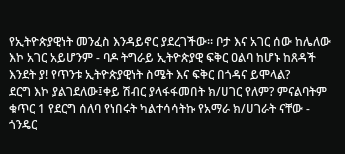የኢትዮጵያዊነት መንፈስ እንዳይኖር ያደረገችው። ቦታ እና አገር ሰው ከሌለው እኮ አገር አይሆንም - ባዶ ትግራይ ኢትዮጵያዊ ፍቅር ዐልባ ከሆኑ ከጸዳች እንደት ያ! የጥንቱ ኢትዮጵያዊነት ስሜት እና ፍቅር በጎዳና ይሞላል?
ደርግ እኮ ያልገደለው፤ቀይ ሽብር ያላፋፋመበት ክ/ሀገር የለም? ምናልባትም ቁጥር 1 የደርግ ሰለባ የነበሩት ካልተሳሳትኩ የአማራ ክ/ሀገራት ናቸው - ጎንዴር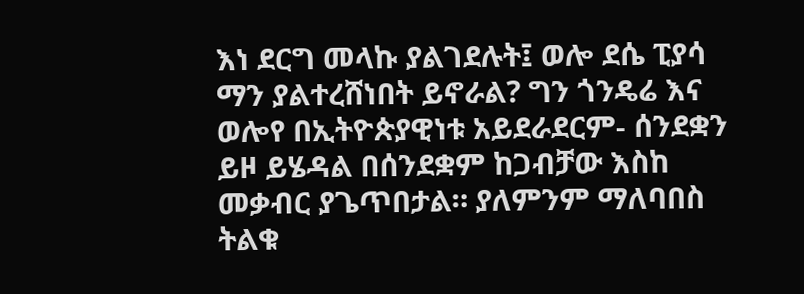እነ ደርግ መላኩ ያልገደሉት፤ ወሎ ደሴ ፒያሳ ማን ያልተረሸነበት ይኖራል? ግን ጎንዴሬ እና ወሎየ በኢትዮጵያዊነቱ አይደራደርም- ሰንደቋን ይዞ ይሄዳል በሰንደቋም ከጋብቻው እስከ መቃብር ያጌጥበታል። ያለምንም ማለባበስ ትልቁ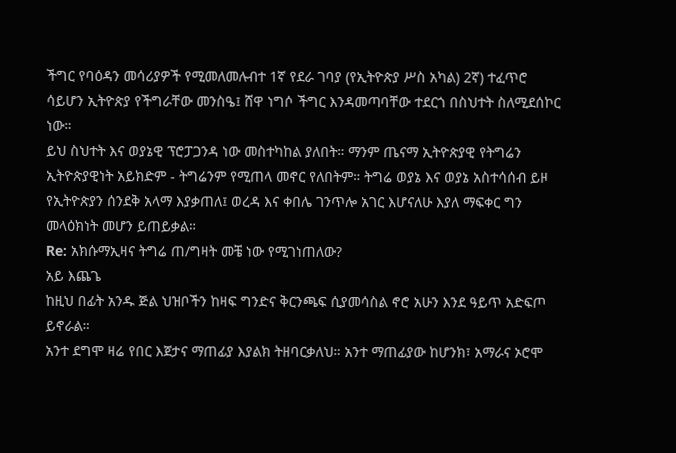ችግር የባዕዳን መሳሪያዎች የሚመለመሉብተ 1ኛ የደራ ገባያ (የኢትዮጵያ ሥስ አካል) 2ኛ) ተፈጥሮ ሳይሆን ኢትዮጵያ የችግራቸው መንስዔ፤ ሸዋ ነግሶ ችግር እንዳመጣባቸው ተደርጎ በስህተት ስለሚደሰኮር ነው።
ይህ ስህተት እና ወያኔዊ ፕሮፓጋንዳ ነው መስተካከል ያለበት። ማንም ጤናማ ኢትዮጵያዊ የትግሬን ኢትዮጵያዊነት አይክድም - ትግሬንም የሚጠላ መኖር የለበትም። ትግሬ ወያኔ እና ወያኔ አስተሳሰብ ይዞ የኢትዮጵያን ሰንደቅ አላማ እያቃጠለ፤ ወረዳ እና ቀበሌ ገንጥሎ አገር እሆናለሁ እያለ ማፍቀር ግን መላዕክነት መሆን ይጠይቃል።
Re: አክሱማኢዛና ትግሬ ጠ/ግዛት መቼ ነው የሚገነጠለው?
አይ እጨጌ
ከዚህ በፊት አንዱ ጅል ህዝቦችን ከዛፍ ግንድና ቅርንጫፍ ሲያመሳስል ኖሮ አሁን እንደ ዓይጥ አድፍጦ ይኖራል።
አንተ ደግሞ ዛሬ የበር እጀታና ማጠፊያ እያልክ ትዘባርቃለህ። አንተ ማጠፊያው ከሆንክ፣ አማራና ኦሮሞ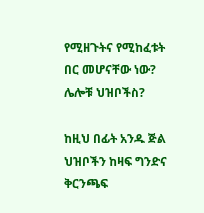የሚዘጉትና የሚከፈቱት በር መሆናቸው ነው? ሌሎቹ ህዝቦችስ?

ከዚህ በፊት አንዱ ጅል ህዝቦችን ከዛፍ ግንድና ቅርንጫፍ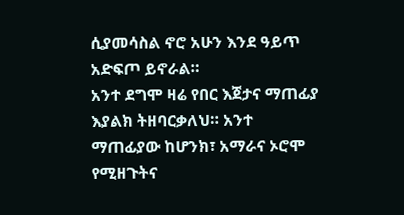ሲያመሳስል ኖሮ አሁን እንደ ዓይጥ አድፍጦ ይኖራል።
አንተ ደግሞ ዛሬ የበር እጀታና ማጠፊያ እያልክ ትዘባርቃለህ። አንተ ማጠፊያው ከሆንክ፣ አማራና ኦሮሞ የሚዘጉትና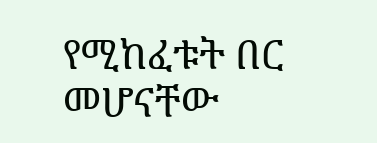የሚከፈቱት በር መሆናቸው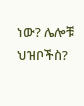ነው? ሌሎቹ ህዝቦችስ?